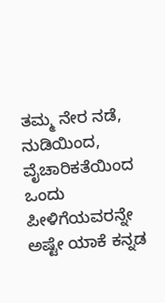ತಮ್ಮ ನೇರ ನಡೆ, ನುಡಿಯಿಂದ, ವೈಚಾರಿಕತೆಯಿಂದ ಒಂದು ಪೀಳಿಗೆಯವರನ್ನೇ ಅಷ್ಟೇ ಯಾಕೆ ಕನ್ನಡ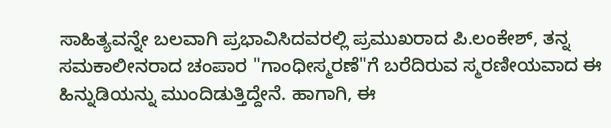ಸಾಹಿತ್ಯವನ್ನೇ ಬಲವಾಗಿ ಪ್ರಭಾವಿಸಿದವರಲ್ಲಿ ಪ್ರಮುಖರಾದ ಪಿ.ಲಂಕೇಶ್, ತನ್ನ ಸಮಕಾಲೀನರಾದ ಚಂಪಾರ "ಗಾಂಧೀಸ್ಮರಣೆ"ಗೆ ಬರೆದಿರುವ ಸ್ಮರಣೀಯವಾದ ಈ ಹಿನ್ನುಡಿಯನ್ನು ಮುಂದಿಡುತ್ತಿದ್ದೇನೆ. ಹಾಗಾಗಿ, ಈ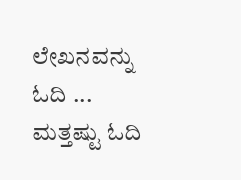ಲೇಖನವನ್ನು ಓದಿ ...
ಮತ್ತಷ್ಟು ಓದಿ